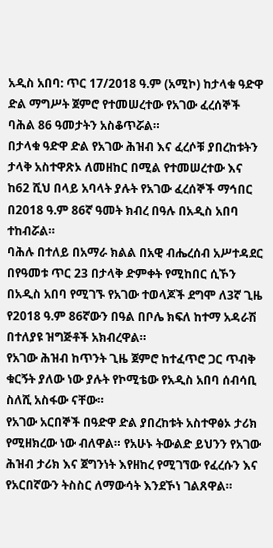አዲስ አበባ: ጥር 17/2018 ዓ.ም (አሚኮ) ከታላቁ ዓድዋ ድል ማግሥት ጀምሮ የተመሠረተው የአገው ፈረሰኞች ባሕል 86 ዓመታትን አስቆጥሯል።
በታላቁ ዓድዋ ድል የአገው ሕዝብ እና ፈረሶቹ ያበረከቱትን ታላቅ አስተዋጽኦ ለመዘከር በሚል የተመሠረተው እና ከ62 ሺህ በላይ አባላት ያሉት የአገው ፈረሰኞች ማኅበር በ2018 ዓ.ም 86ኛ ዓመት ክብረ በዓሉ በአዲስ አበባ ተከብሯል።
ባሕሉ በተለይ በአማራ ክልል በአዊ ብሔረሰብ አሥተዳደር በየዓመቱ ጥር 23 በታላቅ ድምቀት የሚከበር ሲኾን በአዲስ አበባ የሚገኙ የአገው ተወላጆች ደግሞ ለ3ኛ ጊዜ የ2018 ዓ.ም 86ኛውን በዓል በቦሌ ክፍለ ከተማ አዳራሽ በተለያዩ ዝግጅቶች አክብረዋል።
የአገው ሕዝብ ከጥንት ጊዜ ጀምሮ ከተፈጥሮ ጋር ጥብቅ ቁርኝት ያለው ነው ያሉት የኮሚቴው የአዲስ አበባ ሰብሳቢ ስለሺ አስፋው ናቸው።
የአገው አርበኞች በዓድዋ ድል ያበረከቱት አስተዋፅኦ ታሪክ የሚዘክረው ነው ብለዋል። የአሁኑ ትውልድ ይህንን የአገው ሕዝብ ታሪክ እና ጀግንነት እየዘከረ የሚገኘው የፈረሱን እና የአርበኛውን ትስስር ለማውሳት እንደኾነ ገልጸዋል።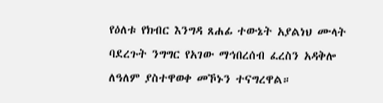የዕለቱ የክብር እንግዳ ጸሐፊ ተውኔት አያልነህ ሙላት ባደረጉት ንግግር የአገው ማኅበረሰብ ፈረስን አዳቅሎ ለዓለም ያስተዋወቀ መኾኑን ተናግረዋል።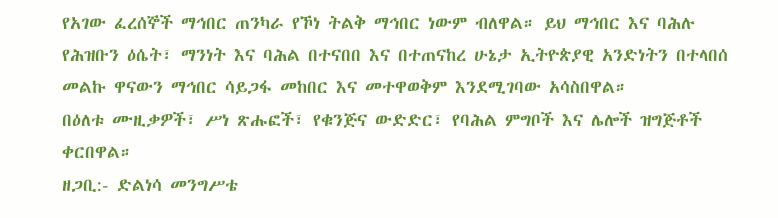የአገው ፈረሰኞች ማኅበር ጠንካራ የኾነ ትልቅ ማኅበር ነውም ብለዋል። ይህ ማኅበር እና ባሕሉ የሕዝቡን ዕሴት፣ ማንነት እና ባሕል በተናበበ እና በተጠናከረ ሁኔታ ኢትዮጵያዊ አንድነትን በተላበሰ መልኩ ዋናውን ማኅበር ሳይጋፋ መከበር እና መተዋወቅም እንደሚገባው አሳስበዋል።
በዕለቱ ሙዚቃዎች፣ ሥነ ጽሑፎች፣ የቁንጅና ውድድር፣ የባሕል ምግቦች እና ሌሎች ዝግጅቶች ቀርበዋል።
ዘጋቢ:- ድልነሳ መንግሥቴ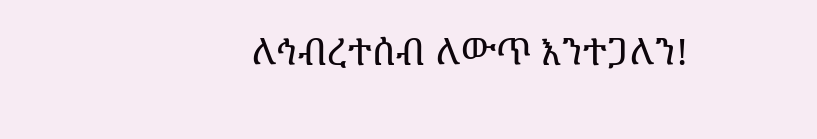ለኅብረተሰብ ለውጥ እንተጋለን!